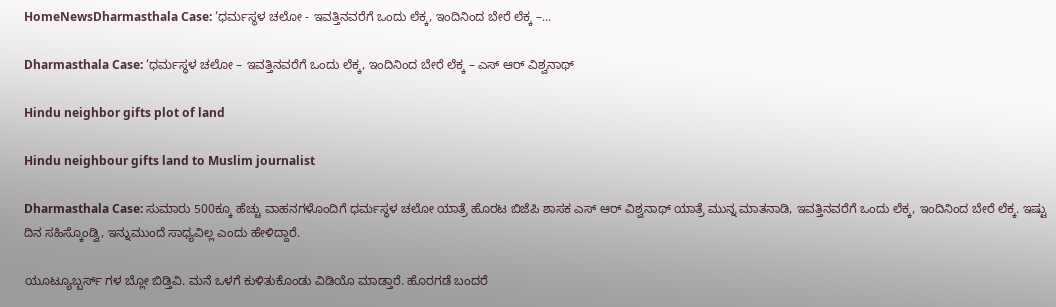HomeNewsDharmasthala Case: ‘ಧರ್ಮಸ್ಥಳ ಚಲೋ - ಇವತ್ತಿನವರೆಗೆ ಒಂದು ಲೆಕ್ಕ, ಇಂದಿನಿಂದ ಬೇರೆ ಲೆಕ್ಕ –...

Dharmasthala Case: ‘ಧರ್ಮಸ್ಥಳ ಚಲೋ – ಇವತ್ತಿನವರೆಗೆ ಒಂದು ಲೆಕ್ಕ, ಇಂದಿನಿಂದ ಬೇರೆ ಲೆಕ್ಕ – ಎಸ್‌ ಆರ್‌ ವಿಶ್ವನಾಥ್

Hindu neighbor gifts plot of land

Hindu neighbour gifts land to Muslim journalist

Dharmasthala Case: ಸುಮಾರು 500ಕ್ಕೂ ಹೆಚ್ಚು ವಾಹನಗಳೊಂದಿಗೆ ಧರ್ಮಸ್ಥಳ ಚಲೋ ಯಾತ್ರೆ ಹೊರಟ ಬಿಜೆಪಿ ಶಾಸಕ ಎಸ್‌ ಆರ್‌ ವಿಶ್ವನಾಥ್‌ ಯಾತ್ರೆ ಮುನ್ನ ಮಾತನಾಡಿ, ಇವತ್ತಿನವರೆಗೆ ಒಂದು ಲೆಕ್ಕ, ಇಂದಿನಿಂದ ಬೇರೆ ಲೆಕ್ಕ. ಇಷ್ಟು ದಿನ ಸಹಿಸ್ಕೊಂಡ್ವಿ, ಇನ್ನುಮುಂದೆ ಸಾಧ್ಯವಿಲ್ಲ ಎಂದು ಹೇಳಿದ್ದಾರೆ.

ಯೂಟ್ಯೂಬ್ಬರ್ಸ್ ಗಳ ಬ್ಲೋ ಬಿಡ್ತಿವಿ. ಮನೆ ಒಳಗೆ ಕುಳಿತುಕೊಂಡು ವಿಡಿಯೊ ಮಾಡ್ತಾರೆ. ಹೊರಗಡೆ ಬಂದರೆ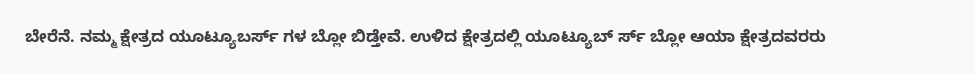ಬೇರೆನೆ. ನಮ್ಮ ಕ್ಷೇತ್ರದ ಯೂಟ್ಯೂಬರ್ಸ್ ಗಳ ಬ್ಲೋ ಬಿಡ್ತೇವೆ. ಉಳಿದ ಕ್ಷೇತ್ರದಲ್ಲಿ ಯೂಟ್ಯೂಬ್ ರ್ಸ್ ಬ್ಲೋ ಆಯಾ ಕ್ಷೇತ್ರದವರರು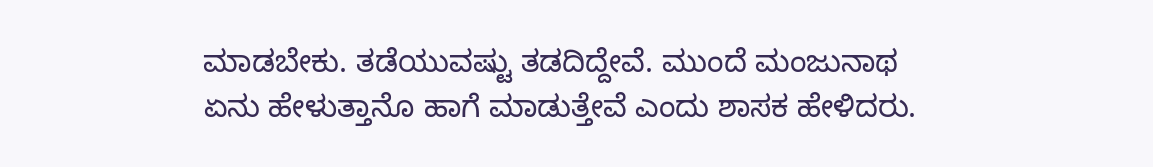ಮಾಡಬೇಕು. ತಡೆಯುವಷ್ಟು ತಡದಿದ್ದೇವೆ. ಮುಂದೆ ಮಂಜುನಾಥ ಏನು ಹೇಳುತ್ತಾನೊ ಹಾಗೆ ಮಾಡುತ್ತೇವೆ ಎಂದು ಶಾಸಕ ಹೇಳಿದರು.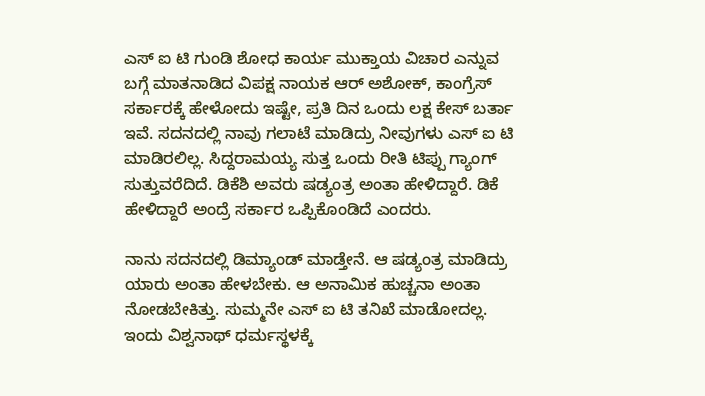ಎಸ್ ಐ ಟಿ ಗುಂಡಿ ಶೋಧ ಕಾರ್ಯ ಮುಕ್ತಾಯ ವಿಚಾರ ಎನ್ನುವ ಬಗ್ಗೆ ಮಾತನಾಡಿದ ವಿಪಕ್ಷ ನಾಯಕ ಆರ್ ಅಶೋಕ್‌, ಕಾಂಗ್ರೆಸ್ ಸರ್ಕಾರಕ್ಕೆ ಹೇಳೋದು ಇಷ್ಟೇ, ಪ್ರತಿ ದಿನ ಒಂದು ಲಕ್ಷ ಕೇಸ್ ಬರ್ತಾ ಇವೆ. ಸದನದಲ್ಲಿ ನಾವು ಗಲಾಟೆ ಮಾಡಿದ್ರು ನೀವುಗಳು ಎಸ್ ಐ ಟಿ ಮಾಡಿರಲಿಲ್ಲ. ಸಿದ್ದರಾಮಯ್ಯ ಸುತ್ತ ಒಂದು ರೀತಿ ಟಿಪ್ಪು ಗ್ಯಾಂಗ್ ಸುತ್ತುವರೆದಿದೆ. ಡಿಕೆಶಿ ಅವರು ಷಡ್ಯಂತ್ರ ಅಂತಾ ಹೇಳಿದ್ದಾರೆ. ಡಿಕೆ ಹೇಳಿದ್ದಾರೆ ಅಂದ್ರೆ ಸರ್ಕಾರ ಒಪ್ಪಿಕೊಂಡಿದೆ ಎಂದರು.

ನಾನು ಸದನದಲ್ಲಿ ಡಿಮ್ಯಾಂಡ್ ಮಾಡ್ತೇನೆ. ಆ ಷಡ್ಯಂತ್ರ ಮಾಡಿದ್ರು ಯಾರು ಅಂತಾ ಹೇಳಬೇಕು. ಆ ಅನಾಮಿಕ ಹುಚ್ಚನಾ ಅಂತಾ ನೋಡಬೇಕಿತ್ತು. ಸುಮ್ಮನೇ ಎಸ್ ಐ ಟಿ ತನಿಖೆ ಮಾಡೋದಲ್ಲ. ಇಂದು ವಿಶ್ವನಾಥ್ ಧರ್ಮಸ್ಥಳಕ್ಕೆ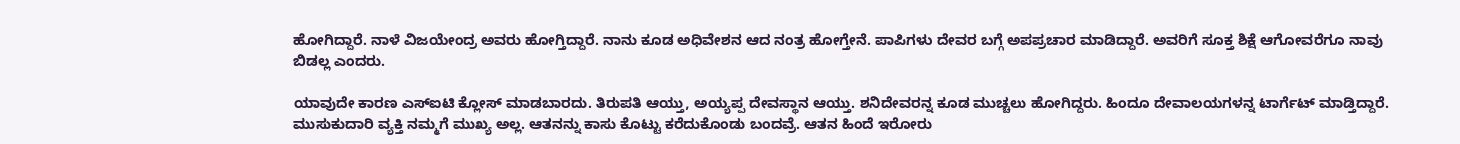ಹೋಗಿದ್ದಾರೆ. ನಾಳೆ ವಿಜಯೇಂದ್ರ ಅವರು ಹೋಗ್ತಿದ್ದಾರೆ. ನಾನು ಕೂಡ ಅಧಿವೇಶನ ಆದ ನಂತ್ರ ಹೋಗ್ತೇನೆ. ಪಾಪಿಗಳು ದೇವರ ಬಗ್ಗೆ ಅಪಪ್ರಚಾರ ಮಾಡಿದ್ದಾರೆ. ಅವರಿಗೆ ಸೂಕ್ತ ಶಿಕ್ಷೆ ಆಗೋವರೆಗೂ ನಾವು ಬಿಡಲ್ಲ ಎಂದರು.

ಯಾವುದೇ ಕಾರಣ ಎಸ್ಐಟಿ ಕ್ಲೋಸ್ ಮಾಡಬಾರದು. ತಿರುಪತಿ ಆಯ್ತು, ಅಯ್ಯಪ್ಪ ದೇವಸ್ಥಾನ ಆಯ್ತು. ಶನಿದೇವರನ್ನ ಕೂಡ ಮುಚ್ಚಲು ಹೋಗಿದ್ದರು. ಹಿಂದೂ ದೇವಾಲಯಗಳನ್ನ ಟಾರ್ಗೆಟ್ ಮಾಡ್ತಿದ್ದಾರೆ. ಮುಸುಕುದಾರಿ ವ್ಯಕ್ತಿ ನಮ್ಮಗೆ ಮುಖ್ಯ ಅಲ್ಲ. ಆತನನ್ನು ಕಾಸು ಕೊಟ್ಟು ಕರೆದುಕೊಂಡು ಬಂದವ್ರೆ. ಆತನ ಹಿಂದೆ ಇರೋರು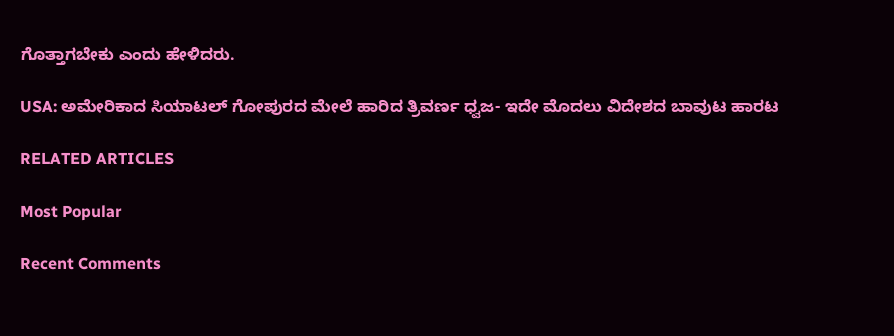ಗೊತ್ತಾಗಬೇಕು ಎಂದು ಹೇಳಿದರು.

USA: ಅಮೇರಿಕಾದ ಸಿಯಾಟಲ್ ಗೋಪುರದ ಮೇಲೆ ಹಾರಿದ ತ್ರಿವರ್ಣ ಧ್ವಜ- ಇದೇ ಮೊದಲು ವಿದೇಶದ ಬಾವುಟ ಹಾರಟ

RELATED ARTICLES

Most Popular

Recent Comments